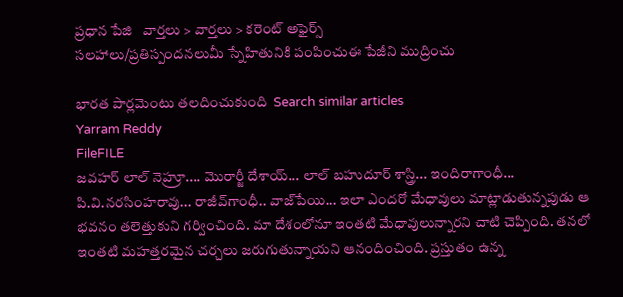ప్రధాన పేజి   వార్తలు > వార్తలు > కరెంట్ అఫైర్స్
సలహాలు/ప్రతిస్పందనలుమీ స్నేహితునికి పంపించుఈ పేజీని ముద్రించు

భారత పార్లమెంటు తలదించుకుంది  Search similar articles
Yarram Reddy
FileFILE
జవహర్ లాల్ నెహ్రూ.... మొరార్జీ దేశాయ్‌... లాల్ బహుదూర్ శాస్త్రి... ఇందిరాగాంధీ... పి.వి.నరసింహరావు... రాజీవ్‌గాంధీ.. వాజ్‌పేయి... ఇలా ఎందరో మేధావులు మాట్లాడుతున్నపుడు ఆ భవనం తలెత్తుకుని గర్వించింది. మా దేశంలోనూ ఇంతటి మేధావులున్నారని చాటి చెప్పింది. తనలో ఇంతటి మహత్తరమైన చర్చలు జరుగుతున్నాయని ఆనందించింది. ప్రస్తుతం ఉన్న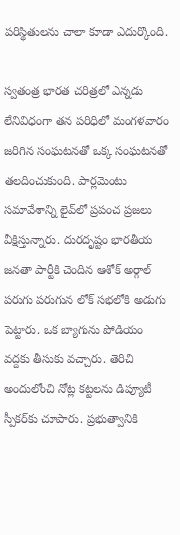పరిస్థితులను చాలా కూడా ఎదుర్కొంది.

స్వతంత్ర భారత చరిత్రలో ఎన్నడు లేనివిధంగా తన పరిధిలో మంగళవారం జరిగిన సంఘటనతో ఒక్క సంఘటనతో తలదించుకుంది. పార్లమెంటు సమావేశాన్ని లైవ్‌లో ప్రపంచ ప్రజలు వీక్షిస్తున్నారు. దురదృష్టం భారతీయ జనతా పార్టీకి చెందిన ఆశోక్ అర్గాల్ పరుగు పరుగున లోక్ సభలోకి అడుగు పెట్టారు. ఒక బ్యాగును పోడియం వద్దకు తీసుకు వచ్చారు. తెరిచి అందులోంచి నోట్ల కట్టలను డిప్యూటీ స్పీకర్‌కు చూపారు. ప్రభుత్వానికి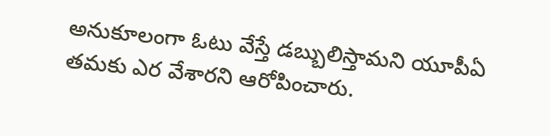అనుకూలంగా ఓటు వేస్తే డబ్బులిస్తామని యూపీఏ తమకు ఎర వేశారని ఆరోపించారు.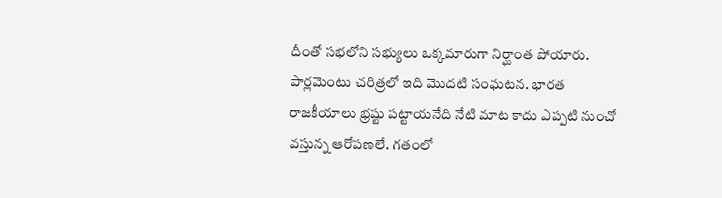దీంతో సభలోని సభ్యులు ఒక్కమారుగా నిర్ఘాంత పోయారు. పార్లమెంటు చరిత్రలో ఇది మొదటి సంఘటన. భారత రాజకీయాలు భ్రష్టు పట్టాయనేది నేటి మాట కాదు ఎప్పటి నుంచో వస్తున్న ఆరోపణలే. గతంలో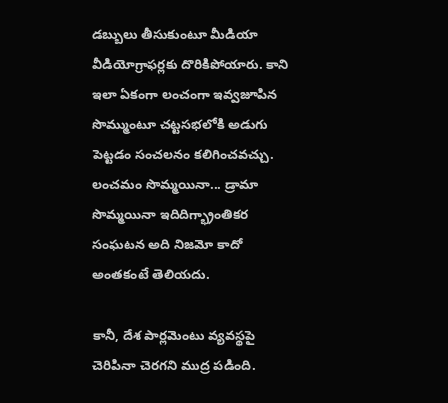డబ్బులు తీసుకుంటూ మీడియా వీడియోగ్రాఫర్లకు దొరికిపోయారు. కాని ఇలా ఏకంగా లంచంగా ఇవ్వజూపిన సొమ్ముంటూ చట్టసభలోకి అడుగు పెట్టడం సంచలనం కలిగించవచ్చు. లంచమం సొమ్మయినా... డ్రామా సొమ్మయినా ఇదిదిగ్భ్రాంతికర సంఘటన అది నిజమో కాదో అంతకంటే తెలియదు.

కానీ, దేశ పార్లమెంటు వ్యవస్థపై చెరిపినా చెరగని ముద్ర పడింది.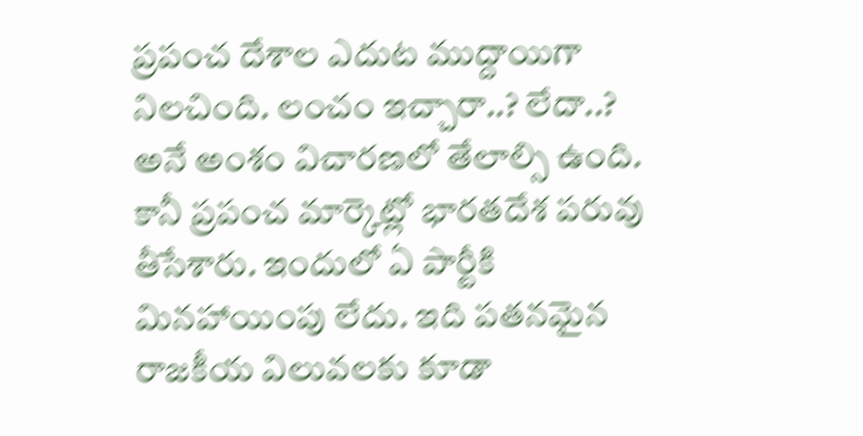ప్రపంచ దేశాల ఎదుట ముద్దాయిగా నిలచింది. లంచం ఇచ్చారా..? లేదా..? అనే అంశం విచారణలో తేలాల్సి ఉంది. కానీ ప్రపంచ మార్కెట్లో భారతదేశ పరువు తీసేశారు. ఇందులో ఏ పార్టీకి మినహాయింపు లేదు. ఇది పతనమైన రాజకీయ విలువలకు కూడా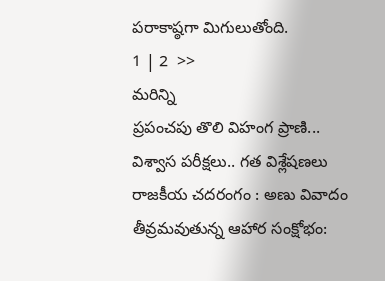పరాకాష్ఠగా మిగులుతోంది.
1 | 2  >>
మరిన్ని
ప్రపంచపు తొలి విహంగ ప్రాణి...
విశ్వాస పరీక్షలు.. గత విశ్లేషణలు
రాజకీయ చదరంగం : అణు వివాదం
తీవ్రమవుతున్న ఆహార సంక్షోభం: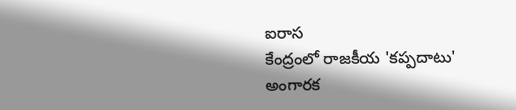ఐరాస
కేంద్రంలో రాజకీయ 'కప్పదాటు'
అంగారక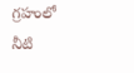గ్రహంలో నీటి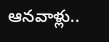ఆనవాళ్లు..